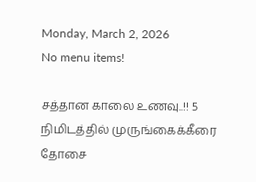Monday, March 2, 2026
No menu items!

சத்தான காலை உணவு..!! 5 நிமிடத்தில் முருங்கைக்கீரை தோசை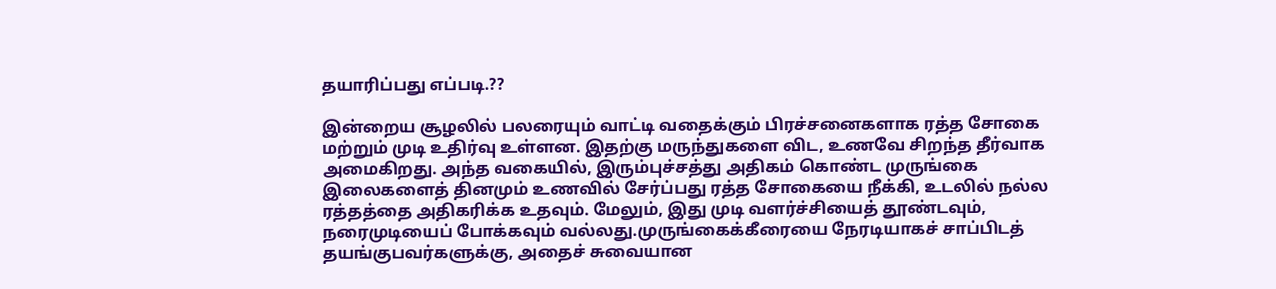தயாரிப்பது எப்படி.??

இன்றைய சூழலில் பலரையும் வாட்டி வதைக்கும் பிரச்சனைகளாக ரத்த சோகை மற்றும் முடி உதிர்வு உள்ளன. இதற்கு மருந்துகளை விட, உணவே சிறந்த தீர்வாக அமைகிறது. அந்த வகையில், இரும்புச்சத்து அதிகம் கொண்ட முருங்கை இலைகளைத் தினமும் உணவில் சேர்ப்பது ரத்த சோகையை நீக்கி, உடலில் நல்ல ரத்தத்தை அதிகரிக்க உதவும். மேலும், இது முடி வளர்ச்சியைத் தூண்டவும், நரைமுடியைப் போக்கவும் வல்லது.முருங்கைக்கீரையை நேரடியாகச் சாப்பிடத் தயங்குபவர்களுக்கு, அதைச் சுவையான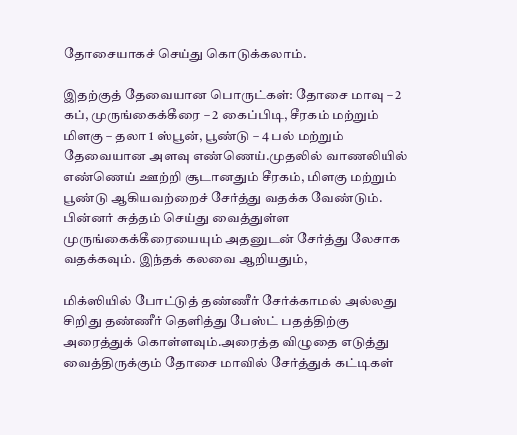தோசையாகச் செய்து கொடுக்கலாம்.

இதற்குத் தேவையான பொருட்கள்: தோசை மாவு – 2 கப், முருங்கைக்கீரை – 2 கைப்பிடி, சீரகம் மற்றும் மிளகு – தலா 1 ஸ்பூன், பூண்டு – 4 பல் மற்றும் தேவையான அளவு எண்ணெய்.முதலில் வாணலியில் எண்ணெய் ஊற்றி சூடானதும் சீரகம், மிளகு மற்றும் பூண்டு ஆகியவற்றைச் சேர்த்து வதக்க வேண்டும். பின்னர் சுத்தம் செய்து வைத்துள்ள முருங்கைக்கீரையையும் அதனுடன் சேர்த்து லேசாக வதக்கவும். இந்தக் கலவை ஆறியதும்,

மிக்ஸியில் போட்டுத் தண்ணீர் சேர்க்காமல் அல்லது சிறிது தண்ணீர் தெளித்து பேஸ்ட் பதத்திற்கு அரைத்துக் கொள்ளவும்.அரைத்த விழுதை எடுத்து வைத்திருக்கும் தோசை மாவில் சேர்த்துக் கட்டிகள்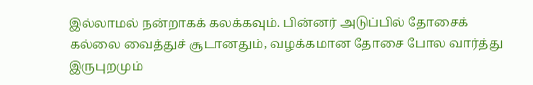இல்லாமல் நன்றாகக் கலக்கவும். பின்னர் அடுப்பில் தோசைக் கல்லை வைத்துச் சூடானதும், வழக்கமான தோசை போல வார்த்து இருபுறமும்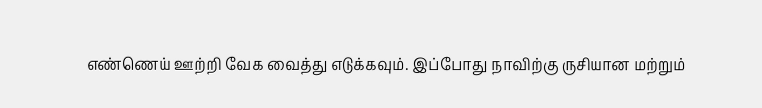எண்ணெய் ஊற்றி வேக வைத்து எடுக்கவும். இப்போது நாவிற்கு ருசியான மற்றும்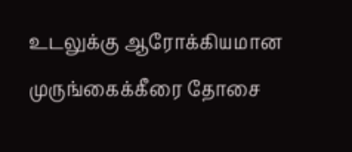உடலுக்கு ஆரோக்கியமான முருங்கைக்கீரை தோசை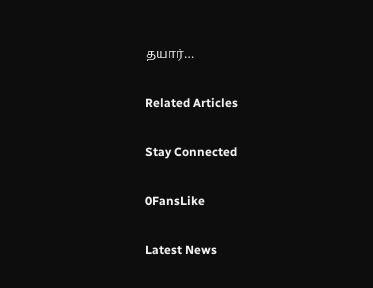தயார்…

Related Articles

Stay Connected

0FansLike

Latest News